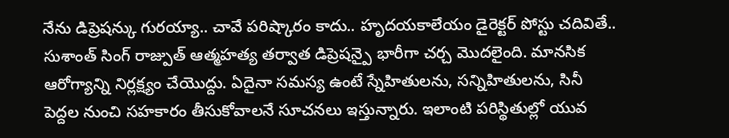నేను డిప్రెషన్కు గురయ్యా.. చావే పరిష్కారం కాదు.. హృదయకాలేయం డైరెక్టర్ పోస్టు చదివితే..
సుశాంత్ సింగ్ రాజ్పుత్ ఆత్మహత్య తర్వాత డిప్రెషన్పై భారీగా చర్చ మొదలైంది. మానసిక ఆరోగ్యాన్ని నిర్లక్ష్యం చేయొద్దు. ఏదైనా సమస్య ఉంటే స్నేహితులను, సన్నిహితులను, సినీ పెద్దల నుంచి సహకారం తీసుకోవాలనే సూచనలు ఇస్తున్నారు. ఇలాంటి పరిస్థితుల్లో యువ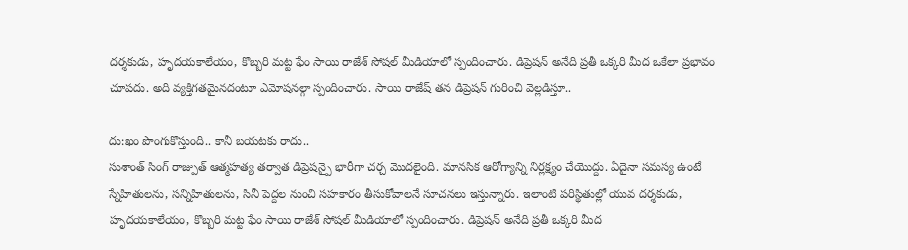దర్శకుడు, హృదయకాలేయం, కొబ్బరి మట్ట ఫేం సాయి రాజేశ్ సోషల్ మీడియాలో స్పందించారు. డిప్రెషన్ అనేది ప్రతీ ఒక్కరి మీద ఒకేలా ప్రభావం చూపదు. అది వ్యక్తిగతమైనదంటూ ఎమోషనల్గా స్పందించారు. సాయి రాజేష్ తన డిప్రెషన్ గురించి వెల్లడిస్తూ..

దు:ఖం పొంగుకొస్తుంది.. కానీ బయటకు రాదు..
సుశాంత్ సింగ్ రాజ్పుత్ ఆత్మహత్య తర్వాత డిప్రెషన్పై భారీగా చర్చ మొదలైంది. మానసిక ఆరోగ్యాన్ని నిర్లక్ష్యం చేయొద్దు. ఏదైనా సమస్య ఉంటే స్నేహితులను, సన్నిహితులను, సినీ పెద్దల నుంచి సహకారం తీసుకోవాలనే సూచనలు ఇస్తున్నారు. ఇలాంటి పరిస్థితుల్లో యువ దర్శకుడు, హృదయకాలేయం, కొబ్బరి మట్ట ఫేం సాయి రాజేశ్ సోషల్ మీడియాలో స్పందించారు. డిప్రెషన్ అనేది ప్రతీ ఒక్కరి మీద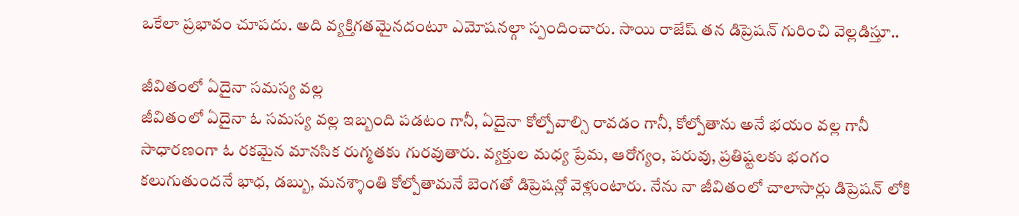ఒకేలా ప్రభావం చూపదు. అది వ్యక్తిగతమైనదంటూ ఎమోషనల్గా స్పందించారు. సాయి రాజేష్ తన డిప్రెషన్ గురించి వెల్లడిస్తూ..

జీవితంలో ఏదైనా సమస్య వల్ల
జీవితంలో ఏదైనా ఓ సమస్య వల్ల ఇబ్బంది పడటం గానీ, ఏదైనా కోల్పోవాల్సి రావడం గానీ, కోల్పోతాను అనే భయం వల్ల గానీ సాధారణంగా ఓ రకమైన మానసిక రుగ్మతకు గురవుతారు. వ్యక్తుల మధ్య ప్రేమ, ఆరోగ్యం, పరువు, ప్రతిష్టలకు భంగం కలుగుతుందనే భాధ, డబ్బు, మనశ్శాంతి కోల్పోతామనే బెంగతో డిప్రెషన్లో వెళ్లుంటారు. నేను నా జీవితంలో చాలాసార్లు డిప్రెషన్ లోకి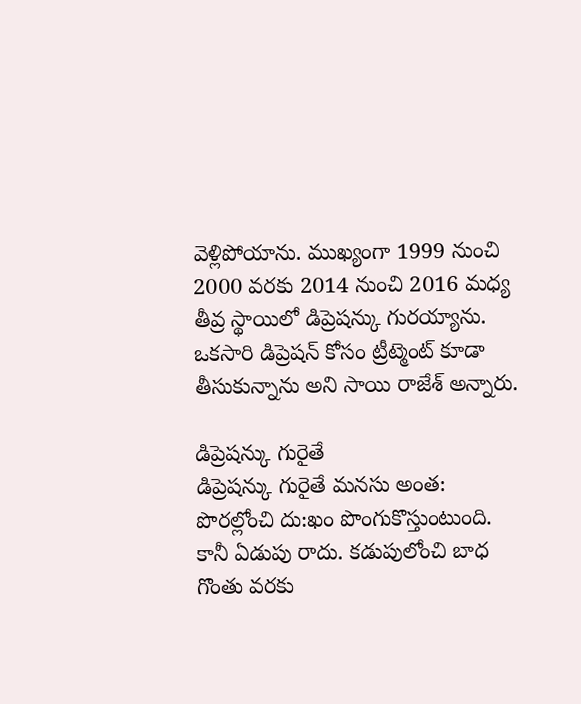వెళ్లిపోయాను. ముఖ్యంగా 1999 నుంచి 2000 వరకు 2014 నుంచి 2016 మధ్య తీవ్ర స్థాయిలో డిప్రెషన్కు గురయ్యాను. ఒకసారి డిప్రెషన్ కోసం ట్రీట్మెంట్ కూడా తీసుకున్నాను అని సాయి రాజేశ్ అన్నారు.

డిప్రెషన్కు గురైతే
డిప్రెషన్కు గురైతే మనసు అంత: పొరల్లోంచి దు:ఖం పొంగుకొస్తుంటుంది. కానీ ఏడుపు రాదు. కడుపులోంచి బాధ గొంతు వరకు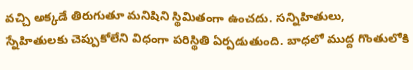వచ్చి అక్కడే తిరుగుతూ మనిషిని స్థిమితంగా ఉంచదు. సన్నిహితులు, స్నేహితులకు చెప్పుకోలేని విధంగా పరిస్థితి ఏర్పడుతుంది. బాధలో ముద్ద గొంతులోకి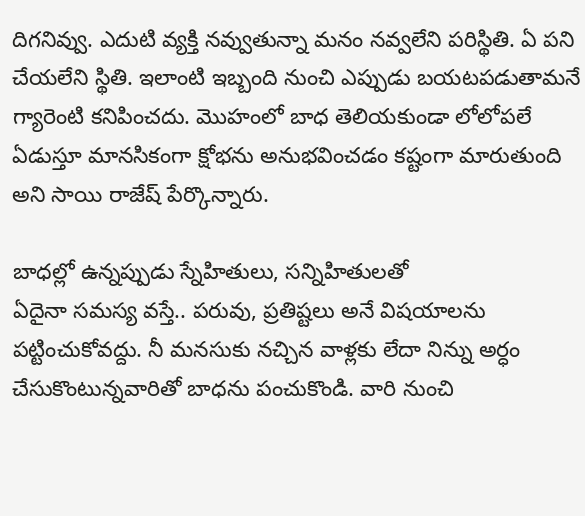దిగనివ్వు. ఎదుటి వ్యక్తి నవ్వుతున్నా మనం నవ్వలేని పరిస్థితి. ఏ పని చేయలేని స్థితి. ఇలాంటి ఇబ్బంది నుంచి ఎప్పుడు బయటపడుతామనే గ్యారెంటి కనిపించదు. మొహంలో బాధ తెలియకుండా లోలోపలే ఏడుస్తూ మానసికంగా క్షోభను అనుభవించడం కష్టంగా మారుతుంది అని సాయి రాజేష్ పేర్కొన్నారు.

బాధల్లో ఉన్నప్పుడు స్నేహితులు, సన్నిహితులతో
ఏదైనా సమస్య వస్తే.. పరువు, ప్రతిష్టలు అనే విషయాలను పట్టించుకోవద్దు. నీ మనసుకు నచ్చిన వాళ్లకు లేదా నిన్ను అర్ధం చేసుకొంటున్నవారితో బాధను పంచుకొండి. వారి నుంచి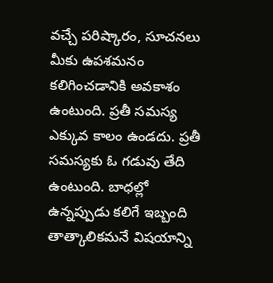వచ్చే పరిష్కారం, సూచనలు మీకు ఉపశమనం కలిగించడానికి అవకాశం ఉంటుంది. ప్రతీ సమస్య ఎక్కువ కాలం ఉండదు. ప్రతీ సమస్యకు ఓ గడువు తేది ఉంటుంది. బాధల్లో ఉన్నప్పుడు కలిగే ఇబ్బంది తాత్కాలికమనే విషయాన్ని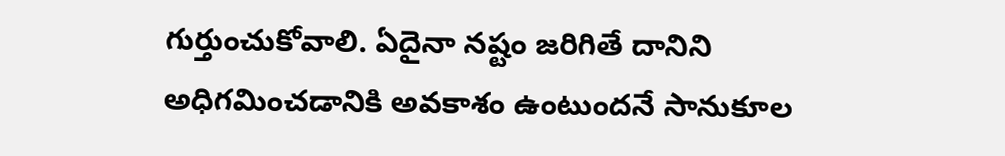గుర్తుంచుకోవాలి. ఏదైనా నష్టం జరిగితే దానిని అధిగమించడానికి అవకాశం ఉంటుందనే సానుకూల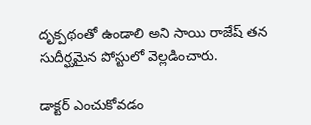దృక్పథంతో ఉండాలి అని సాయి రాజేష్ తన సుదీర్ఘమైన పోస్టులో వెల్లడించారు.

డాక్టర్ ఎంచుకోవడం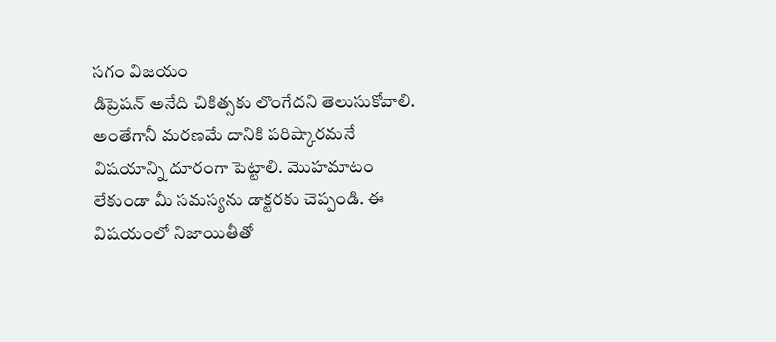సగం విజయం
డిప్రెషన్ అనేది చికిత్సకు లొంగేదని తెలుసుకోవాలి. అంతేగానీ మరణమే దానికి పరిష్కారమనే విషయాన్ని దూరంగా పెట్టాలి. మొహమాటం లేకుండా మీ సమస్యను డాక్టరకు చెప్పండి. ఈ విషయంలో నిజాయితీతో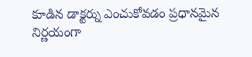కూడిన డాక్టర్ను ఎంచుకోవడం ప్రధానమైన నిర్ణయంగా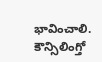భావించాలి. కౌన్సిలింగ్తో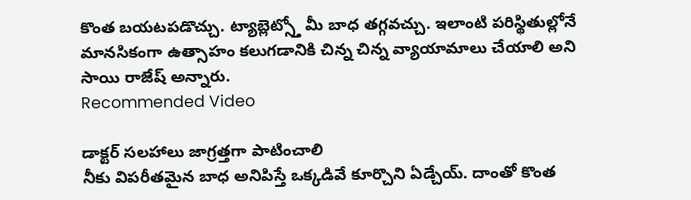కొంత బయటపడొచ్చు. ట్యాబ్లెట్స్తో మీ బాధ తగ్గవచ్చు. ఇలాంటి పరిస్థితుల్లోనే మానసికంగా ఉత్సాహం కలుగడానికి చిన్న చిన్న వ్యాయామాలు చేయాలి అని సాయి రాజేష్ అన్నారు.
Recommended Video

డాక్టర్ సలహాలు జాగ్రత్తగా పాటించాలి
నీకు విపరీతమైన బాధ అనిపిస్తే ఒక్కడివే కూర్చొని ఏడ్చేయ్. దాంతో కొంత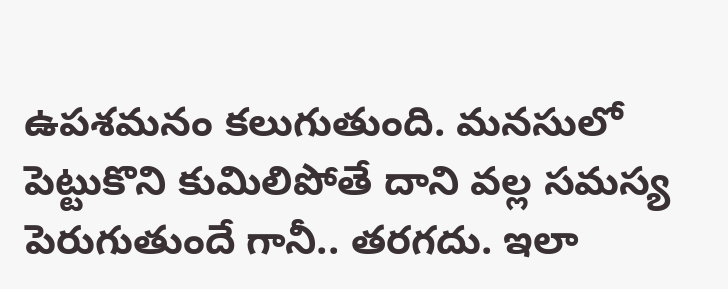ఉపశమనం కలుగుతుంది. మనసులో పెట్టుకొని కుమిలిపోతే దాని వల్ల సమస్య పెరుగుతుందే గానీ.. తరగదు. ఇలా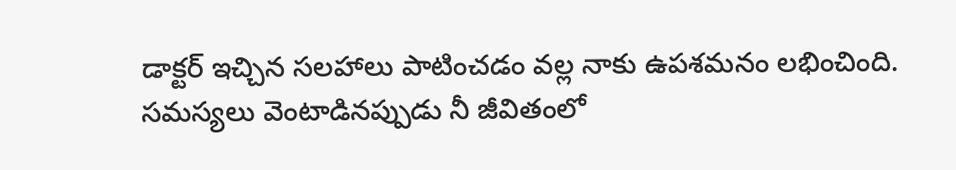డాక్టర్ ఇచ్చిన సలహాలు పాటించడం వల్ల నాకు ఉపశమనం లభించింది. సమస్యలు వెంటాడినప్పుడు నీ జీవితంలో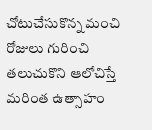చోటుచేసుకొన్న మంచి రోజులు గురించి తలుచుకొని ఆలోచిస్తే మరింత ఉత్సాహం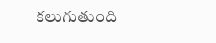కలుగుతుంది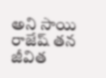అని సాయి రాజేష్ తన జీవిత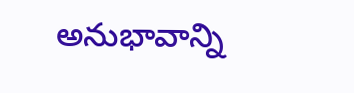అనుభావాన్ని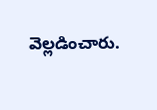వెల్లడించారు.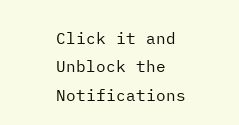Click it and Unblock the Notifications